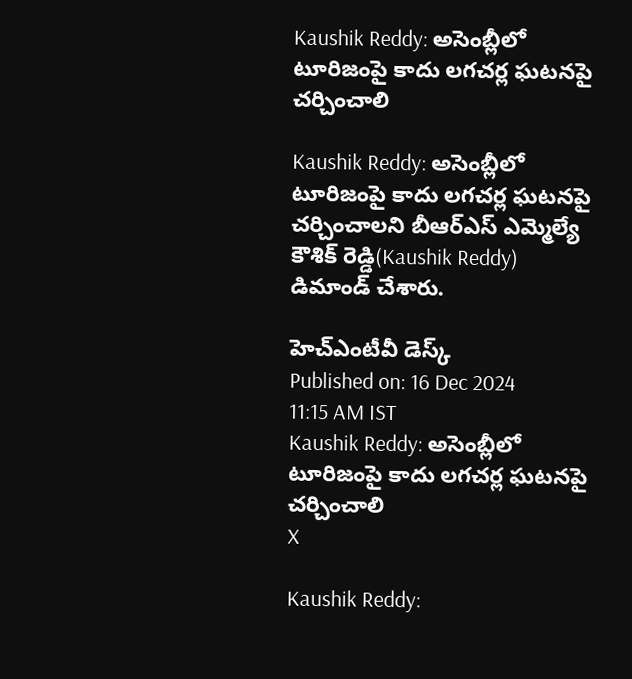Kaushik Reddy: అసెంబ్లీలో టూరిజంపై కాదు లగచర్ల ఘటనపై చర్చించాలి

Kaushik Reddy: అసెంబ్లీలో టూరిజంపై కాదు లగచర్ల ఘటనపై చర్చించాలని బీఆర్ఎస్ ఎమ్మెల్యే కౌశిక్ రెడ్డి(Kaushik Reddy) డిమాండ్ చేశారు.

హెచ్ఎంటీవీ డెస్క్
Published on: 16 Dec 2024 11:15 AM IST
Kaushik Reddy: అసెంబ్లీలో టూరిజంపై కాదు లగచర్ల ఘటనపై చర్చించాలి
X

Kaushik Reddy: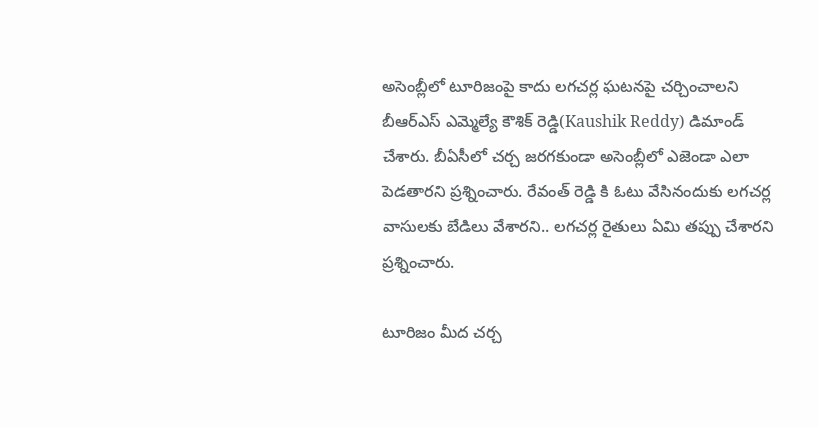అసెంబ్లీలో టూరిజంపై కాదు లగచర్ల ఘటనపై చర్చించాలని బీఆర్ఎస్ ఎమ్మెల్యే కౌశిక్ రెడ్డి(Kaushik Reddy) డిమాండ్ చేశారు. బీఏసీలో చర్చ జరగకుండా అసెంబ్లీలో ఎజెండా ఎలా పెడతారని ప్రశ్నించారు. రేవంత్ రెడ్డి కి ఓటు వేసినందుకు లగచర్ల వాసులకు బేడిలు వేశారని.. లగచర్ల రైతులు ఏమి తప్పు చేశారని ప్రశ్నించారు.

టూరిజం మీద చర్చ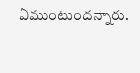ఏముంటుందన్నారు.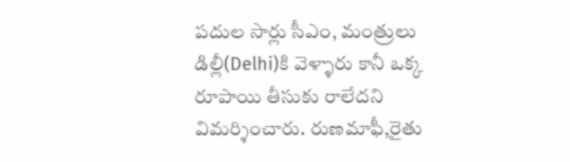పదుల సార్లు సీఎం, మంత్రులు డిల్లీ(Delhi)కి వెళ్ళారు కానీ ఒక్క రూపాయి తీసుకు రాలేదని విమర్శించారు. రుణమాఫీ,రైతు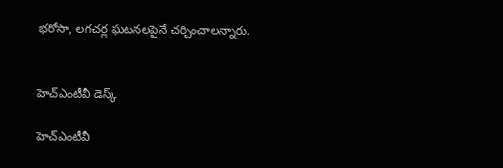భరోసా, లగచర్ల ఘటనలపైనే చర్చించాలన్నారు.


హెచ్ఎంటీవీ డెస్క్

హెచ్ఎంటీవీ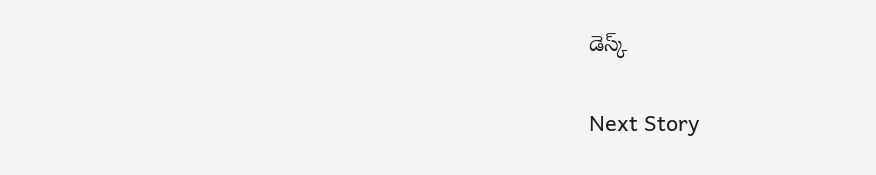డెస్క్

Next Story